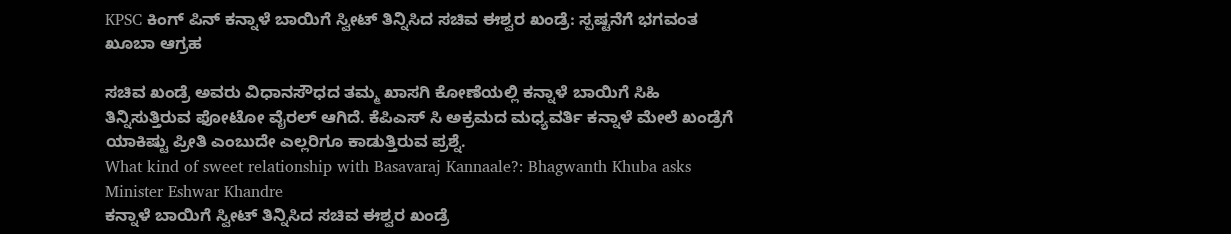KPSC ಕಿಂಗ್ ಪಿನ್ ಕನ್ನಾಳೆ ಬಾಯಿಗೆ ಸ್ವೀಟ್ ತಿನ್ನಿಸಿದ ಸಚಿವ ಈಶ್ವರ ಖಂಡ್ರೆ: ಸ್ಪಷ್ಟನೆಗೆ ಭಗವಂತ ಖೂಬಾ ಆಗ್ರಹ

ಸಚಿವ ಖಂಡ್ರೆ ಅವರು ವಿಧಾನಸೌಧದ ತಮ್ಮ ಖಾಸಗಿ ಕೋಣೆಯಲ್ಲಿ ಕನ್ನಾಳೆ ಬಾಯಿಗೆ ಸಿಹಿ ತಿನ್ನಿಸುತ್ತಿರುವ ಫೋಟೋ ವೈರಲ್ ಆಗಿದೆ. ಕೆಪಿಎಸ್ ಸಿ ಅಕ್ರಮದ ಮಧ್ಯವರ್ತಿ ಕನ್ನಾಳೆ ಮೇಲೆ ಖಂಡ್ರೆಗೆ ಯಾಕಿಷ್ಟು ಪ್ರೀತಿ ಎಂಬುದೇ ಎಲ್ಲರಿಗೂ ಕಾಡುತ್ತಿರುವ ಪ್ರಶ್ನೆ.
What kind of sweet relationship with Basavaraj Kannaale?: Bhagwanth Khuba asks Minister Eshwar Khandre
ಕನ್ನಾಳೆ ಬಾಯಿಗೆ ಸ್ವೀಟ್ ತಿನ್ನಿಸಿದ ಸಚಿವ ಈಶ್ವರ ಖಂಡ್ರೆ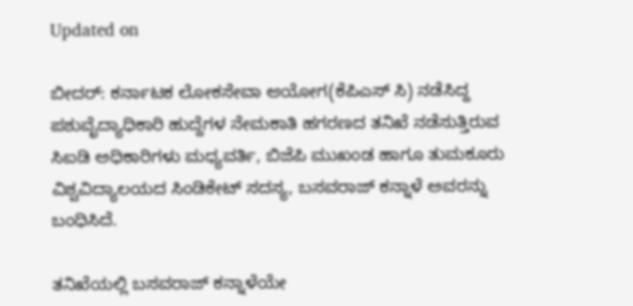Updated on

ಬೀದರ್: ಕರ್ನಾಟಕ ಲೋಕಸೇವಾ ಆಯೋಗ(ಕೆಪಿಎಸ್ ಸಿ) ನಡೆಸಿದ್ದ ಪಶುವೈದ್ಯಾಧಿಕಾರಿ ಹುದ್ದೆಗಳ ನೇಮಕಾತಿ ಹಗರಣದ ತನಿಖೆ ನಡೆಸುತ್ತಿರುವ ಸಿಐಡಿ ಅಧಿಕಾರಿಗಳು ಮಧ್ಯವರ್ತಿ, ಬಿಜೆಪಿ ಮುಖಂಡ ಹಾಗೂ ತುಮಕೂರು ವಿಶ್ವವಿದ್ಯಾಲಯದ ಸಿಂಡಿಕೇಟ್ ಸದಸ್ಯ, ಬಸವರಾಜ್ ಕನ್ನಾಳೆ ಅವರನ್ನು ಬಂಧಿಸಿದೆ.

ತನಿಖೆಯಲ್ಲಿ ಬಸವರಾಜ್ ಕನ್ನಾಳೆಯೇ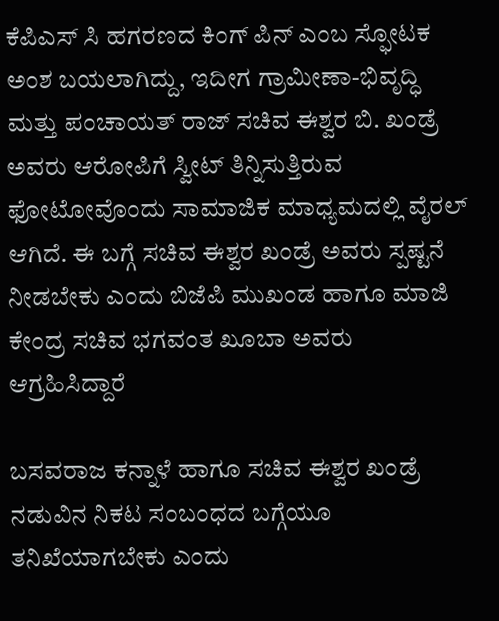ಕೆಪಿಎಸ್ ಸಿ ಹಗರಣದ ಕಿಂಗ್ ಪಿನ್ ಎಂಬ ಸ್ಫೋಟಕ ಅಂಶ ಬಯಲಾಗಿದ್ದು, ಇದೀಗ ಗ್ರಾಮೀಣಾ-ಭಿವೃದ್ಧಿ ಮತ್ತು ಪಂಚಾಯತ್ ರಾಜ್‌ ಸಚಿವ ಈಶ್ವರ ಬಿ. ಖಂಡ್ರೆ ಅವರು ಆರೋಪಿಗೆ ಸ್ವೀಟ್ ತಿನ್ನಿಸುತ್ತಿರುವ ಫೋಟೋವೊಂದು ಸಾಮಾಜಿಕ ಮಾಧ್ಯಮದಲ್ಲಿ ವೈರಲ್ ಆಗಿದೆ. ಈ ಬಗ್ಗೆ ಸಚಿವ ಈಶ್ವರ ಖಂಡ್ರೆ ಅವರು ಸ್ಪಷ್ಟನೆ ನೀಡಬೇಕು ಎಂದು ಬಿಜೆಪಿ ಮುಖಂಡ ಹಾಗೂ ಮಾಜಿ ಕೇಂದ್ರ ಸಚಿವ ಭಗವಂತ ಖೂಬಾ ಅವರು ಆಗ್ರಹಿಸಿದ್ದಾರೆ

ಬಸವರಾಜ ಕನ್ನಾಳೆ ಹಾಗೂ ಸಚಿವ ಈಶ್ವರ ಖಂಡ್ರೆ ನಡುವಿನ ನಿಕಟ ಸಂಬಂಧದ ಬಗ್ಗೆಯೂ ತನಿಖೆಯಾಗಬೇಕು ಎಂದು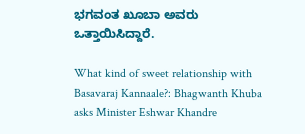ಭಗವಂತ ಖೂಬಾ ಅವರು ಒತ್ತಾಯಿಸಿದ್ದಾರೆ.

What kind of sweet relationship with Basavaraj Kannaale?: Bhagwanth Khuba asks Minister Eshwar Khandre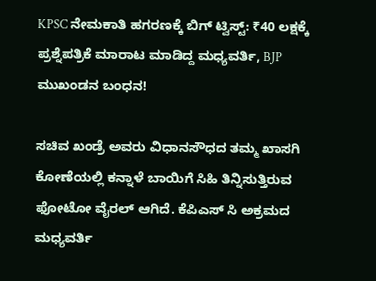KPSC ನೇಮಕಾತಿ ಹಗರಣಕ್ಕೆ ಬಿಗ್‌ ಟ್ವಿಸ್ಟ್‌: ₹40 ಲಕ್ಷಕ್ಕೆ ಪ್ರಶ್ನೆಪತ್ರಿಕೆ ಮಾರಾಟ ಮಾಡಿದ್ದ ಮಧ್ಯವರ್ತಿ, BJP ಮುಖಂಡನ ಬಂಧನ!

ಸಚಿವ ಖಂಡ್ರೆ ಅವರು ವಿಧಾನಸೌಧದ ತಮ್ಮ ಖಾಸಗಿ ಕೋಣೆಯಲ್ಲಿ ಕನ್ನಾಳೆ ಬಾಯಿಗೆ ಸಿಹಿ ತಿನ್ನಿಸುತ್ತಿರುವ ಫೋಟೋ ವೈರಲ್ ಆಗಿದೆ. ಕೆಪಿಎಸ್ ಸಿ ಅಕ್ರಮದ ಮಧ್ಯವರ್ತಿ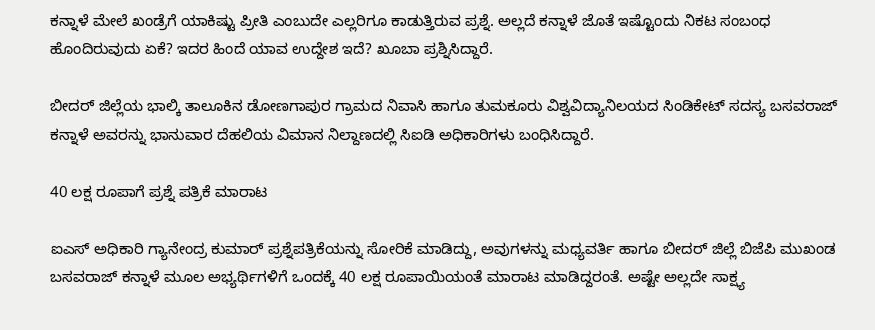ಕನ್ನಾಳೆ ಮೇಲೆ ಖಂಡ್ರೆಗೆ ಯಾಕಿಷ್ಟು ಪ್ರೀತಿ ಎಂಬುದೇ ಎಲ್ಲರಿಗೂ ಕಾಡುತ್ತಿರುವ ಪ್ರಶ್ನೆ. ಅಲ್ಲದೆ ಕನ್ನಾಳೆ ಜೊತೆ ಇಷ್ಟೊಂದು ನಿಕಟ ಸಂಬಂಧ ಹೊಂದಿರುವುದು ಏಕೆ? ಇದರ ಹಿಂದೆ ಯಾವ ಉದ್ದೇಶ ಇದೆ? ಖೂಬಾ ಪ್ರಶ್ನಿಸಿದ್ದಾರೆ.

ಬೀದರ್ ಜಿಲ್ಲೆಯ ಭಾಲ್ಕಿ ತಾಲೂಕಿನ ಡೋಣಗಾಪುರ ಗ್ರಾಮದ ನಿವಾಸಿ ಹಾಗೂ ತುಮಕೂರು ವಿಶ್ವವಿದ್ಯಾನಿಲಯದ ಸಿಂಡಿಕೇಟ್ ಸದಸ್ಯ ಬಸವರಾಜ್ ಕನ್ನಾಳೆ ಅವರನ್ನು ಭಾನುವಾರ ದೆಹಲಿಯ ವಿಮಾನ ನಿಲ್ದಾಣದಲ್ಲಿ ಸಿಐಡಿ ಅಧಿಕಾರಿಗಳು ಬಂಧಿಸಿದ್ದಾರೆ.

40 ಲಕ್ಷ ರೂಪಾಗೆ ಪ್ರಶ್ನೆ ಪತ್ರಿಕೆ ಮಾರಾಟ

ಐಎಸ್ ಅಧಿಕಾರಿ ಗ್ಯಾನೇಂದ್ರ ಕುಮಾರ್ ಪ್ರಶ್ನೆಪತ್ರಿಕೆಯನ್ನು ಸೋರಿಕೆ ಮಾಡಿದ್ದು, ಅವುಗಳನ್ನು ಮಧ್ಯವರ್ತಿ ಹಾಗೂ ಬೀದರ್ ಜಿಲ್ಲೆ ಬಿಜೆಪಿ ಮುಖಂಡ ಬಸವರಾಜ್ ಕನ್ನಾಳೆ ಮೂಲ ಅಭ್ಯರ್ಥಿಗಳಿಗೆ ಒಂದಕ್ಕೆ 40 ಲಕ್ಷ ರೂಪಾಯಿಯಂತೆ ಮಾರಾಟ ಮಾಡಿದ್ದರಂತೆ. ಅಷ್ಟೇ ಅಲ್ಲದೇ ಸಾಕ್ಷ್ಯ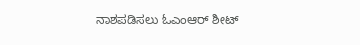ನಾಶಪಡಿಸಲು ಓಎಂಆರ್ ಶೀಟ್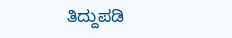ತಿದ್ದುಪಡಿ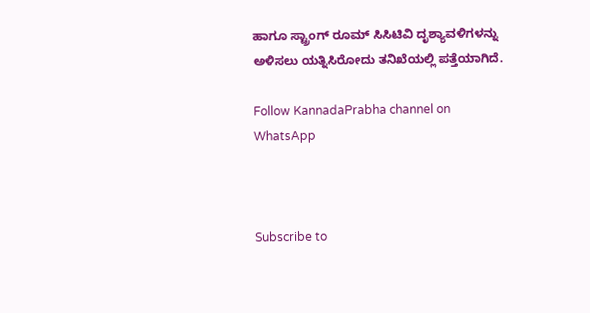ಹಾಗೂ ಸ್ಟ್ರಾಂಗ್ ರೂಮ್ ಸಿಸಿಟಿವಿ ದೃಶ್ಯಾವಳಿಗಳನ್ನು ಅಳಿಸಲು ಯತ್ನಿಸಿರೋದು ತನಿಖೆಯಲ್ಲಿ ಪತ್ತೆಯಾಗಿದೆ.

Follow KannadaPrabha channel on WhatsApp



Subscribe to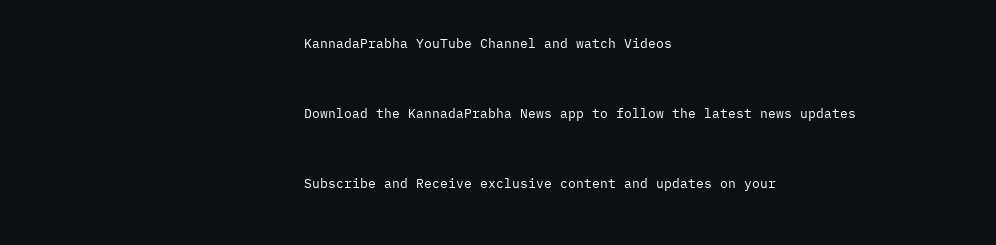KannadaPrabha YouTube Channel and watch Videos



Download the KannadaPrabha News app to follow the latest news updates



Subscribe and Receive exclusive content and updates on your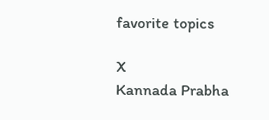favorite topics

X
Kannada Prabha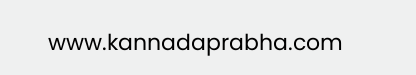www.kannadaprabha.com